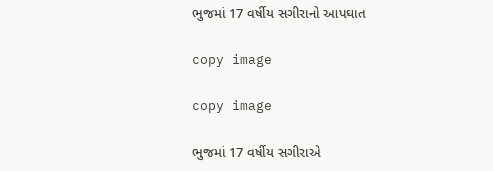ભુજમાં 17 વર્ષીય સગીરાનો આપઘાત

copy image

copy image

ભુજમાં 17 વર્ષીય સગીરાએ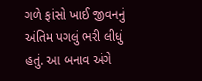ગળે ફાંસો ખાઈ જીવનનું અંતિમ પગલું ભરી લીધું હતું. આ બનાવ અંગે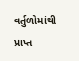વર્તુળોમાંથી પ્રાપ્ત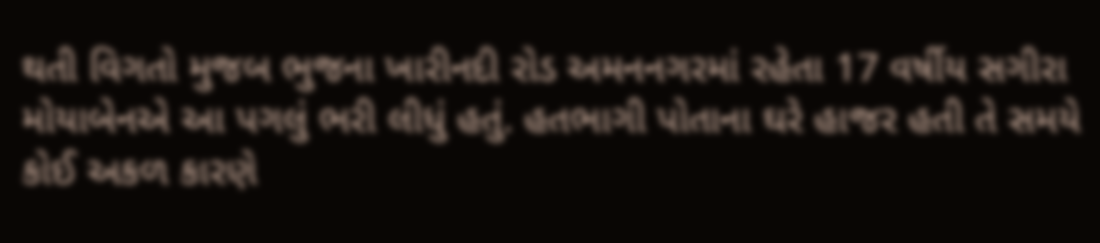થતી વિગતો મુજબ ભુજના ખારીનદી રોડ અમનનગરમાં રહેતા 17 વર્ષીય સગીરા મોયાબેનએ આ પગલું ભરી લીધું હતું. હતભાગી પોતાના ઘરે હાજર હતી તે સમયે કોઈ અકળ કારણે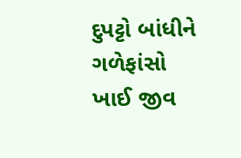દુપટ્ટો બાંધીને ગળેફાંસો ખાઈ જીવ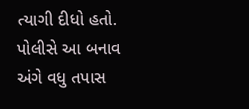ત્યાગી દીધો હતો. પોલીસે આ બનાવ અંગે વધુ તપાસ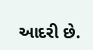આદરી છે.